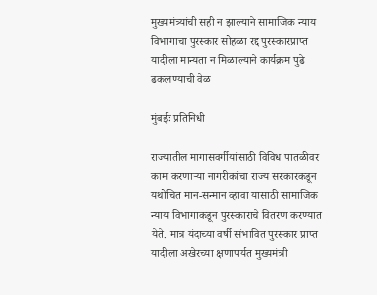मुख्यमंत्र्यांची सही न झाल्याने सामाजिक न्याय विभागाचा पुरस्कार सोहळा रद्द पुरस्कारप्राप्त यादीला मान्यता न मिळाल्याने कार्यक्रम पुढे ढकलण्याची वेळ

मुंबईः प्रतिनिधी

राज्यातील मागासवर्गीयांसाठी विविध पातळीवर काम करणाऱ्या नागरीकांचा राज्य सरकारकडून यथोचित मान-सन्मान व्हावा यासाठी सामाजिक न्याय विभागाकडून पुरस्काराचे वितरण करण्यात येते. मात्र यंदाच्या वर्षी संभावित पुरस्कार प्राप्त यादीला अखेरच्या क्षणापर्यत मुख्यमंत्री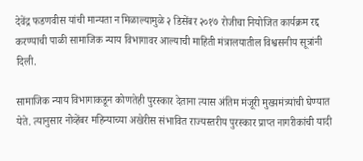देवेंद्र फडणवीस यांची मान्यता न मिळाल्यामुळे २ डिसेंबर २०१७ रोजीचा नियोजित कार्यक्रम रद्द करण्याची पाळी सामाजिक न्याय विभागावर आल्याची माहिती मंत्रालयातील विश्वसनीय सूत्रांनी दिली.

सामाजिक न्याय विभागाकडून कोणतेही पुरस्कार देताना त्यास अंतिम मंजूरी मुख्यमंत्र्यांची घेण्यात येते. त्यानुसार नोव्हेंबर महिन्याच्या अखेरीस संभावित राज्यस्तरीय पुरस्कार प्राप्त नागरीकांची यादी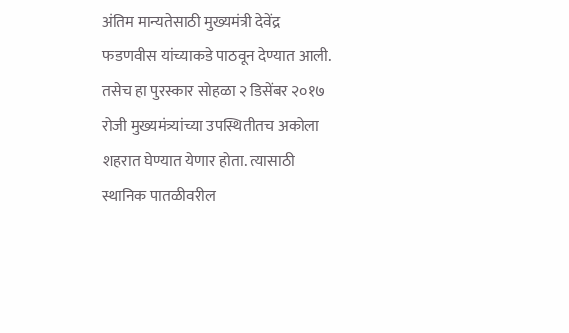अंतिम मान्यतेसाठी मुख्यमंत्री देवेंद्र फडणवीस यांच्याकडे पाठवून देण्यात आली. तसेच हा पुरस्कार सोहळा २ डिसेंबर २०१७ रोजी मुख्यमंत्र्यांच्या उपस्थितीतच अकोला शहरात घेण्यात येणार होता. त्यासाठी स्थानिक पातळीवरील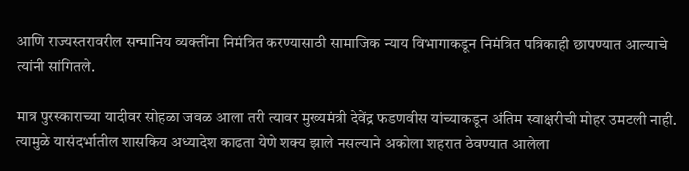आणि राज्यस्तरावरील सन्मानिय व्यक्तींना निमंत्रित करण्यासाठी सामाजिक न्याय विभागाकडून निमंत्रित पत्रिकाही छापण्यात आल्याचे त्यांनी सांगितले.

मात्र पुरस्काराच्या यादीवर सोहळा जवळ आला तरी त्यावर मुख्यमंत्री देवेंद्र फडणवीस यांच्याकडून अंतिम स्वाक्षरीची मोहर उमटली नाही. त्यामुळे यासंदर्भातील शासकिय अध्यादेश काढता येणे शक्य झाले नसल्याने अकोला शहरात ठेवण्यात आलेला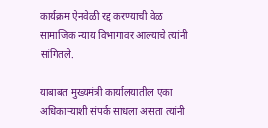कार्यक्रम ऐनवेळी रद्द करण्याची वेळ सामाजिक न्याय विभागावर आल्याचे त्यांनी सांगितले.

याबाबत मुख्यमंत्री कार्यालयातील एका अधिकाऱ्याशी संपर्क साधला असता त्यांनी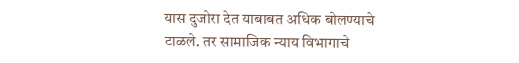यास दुजोरा देत याबाबत अधिक बोलण्याचे टाळले. तर सामाजिक न्याय विभागाचे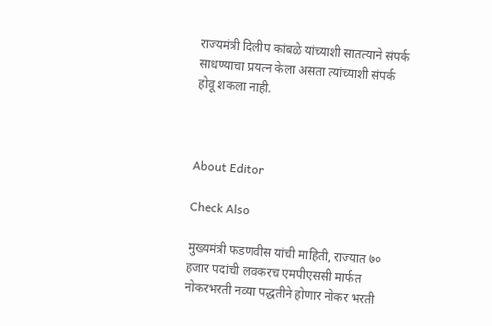राज्यमंत्री दिलीप कांबळे यांच्याशी सातत्याने संपर्क साधण्याचा प्रयत्न केला असता त्यांच्याशी संपर्क होवू शकला नाही.



About Editor

Check Also

मुख्यमंत्री फडणवीस यांची माहिती, राज्यात ७० हजार पदांची लवकरच एमपीएससी मार्फत नोकरभरती नव्या पद्धतीने होणार नोकर भरती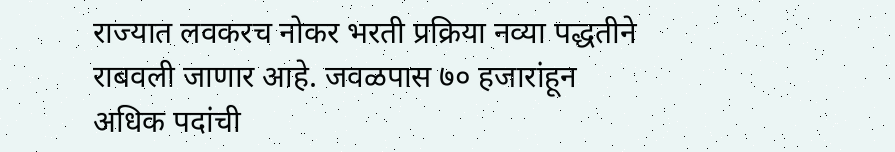राज्यात लवकरच नोकर भरती प्रक्रिया नव्या पद्धतीने राबवली जाणार आहे. जवळपास ७० हजारांहून अधिक पदांची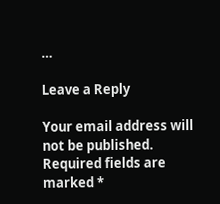…

Leave a Reply

Your email address will not be published. Required fields are marked *